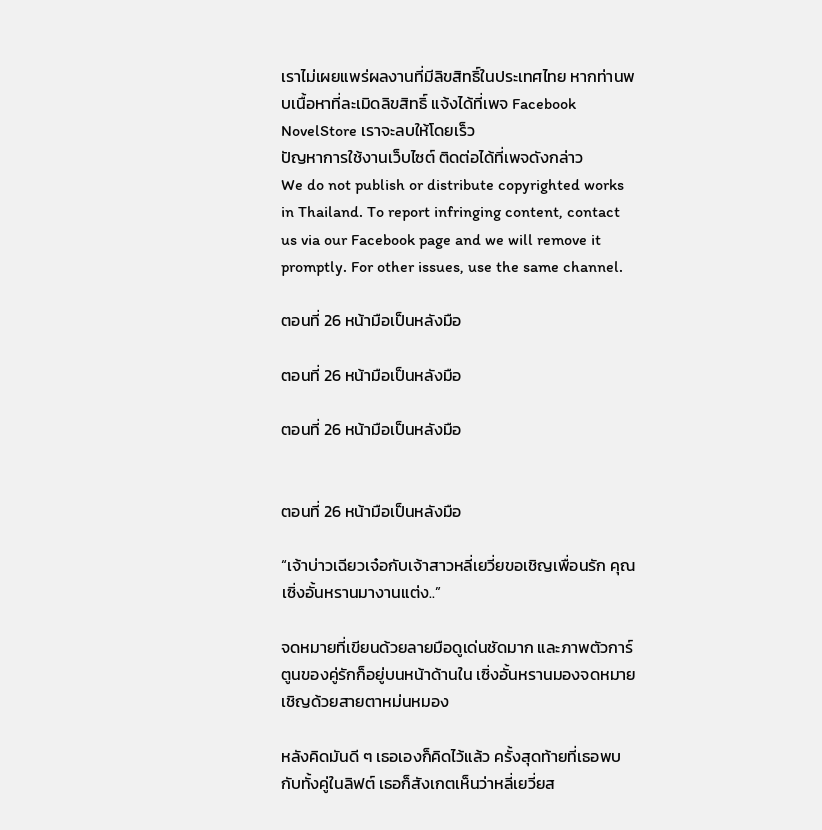เราไม่เผยแพร่ผลงานที่มีลิขสิทธิ์ในประเทศไทย หากท่านพบเนื้อหาที่ละเมิดลิขสิทธิ์ แจ้งได้ที่เพจ Facebook NovelStore เราจะลบให้โดยเร็ว
ปัญหาการใช้งานเว็บไซต์ ติดต่อได้ที่เพจดังกล่าว
We do not publish or distribute copyrighted works in Thailand. To report infringing content, contact us via our Facebook page and we will remove it promptly. For other issues, use the same channel.

ตอนที่ 26 หน้ามือเป็นหลังมือ

ตอนที่ 26 หน้ามือเป็นหลังมือ

ตอนที่ 26 หน้ามือเป็นหลังมือ


ตอนที่ 26 หน้ามือเป็นหลังมือ

“เจ้าบ่าวเฉียวเจ๋อกับเจ้าสาวหลี่เยวี่ยขอเชิญเพื่อนรัก คุณเซิ่งอั้นหรานมางานแต่ง..”

จดหมายที่เขียนด้วยลายมือดูเด่นชัดมาก และภาพตัวการ์ตูนของคู่รักก็อยู่บนหน้าด้านใน เซิ่งอั้นหรานมองจดหมายเชิญด้วยสายตาหม่นหมอง

หลังคิดมันดี ๆ เธอเองก็คิดไว้แล้ว ครั้งสุดท้ายที่เธอพบกับทั้งคู่ในลิฟต์ เธอก็สังเกตเห็นว่าหลี่เยวี่ยส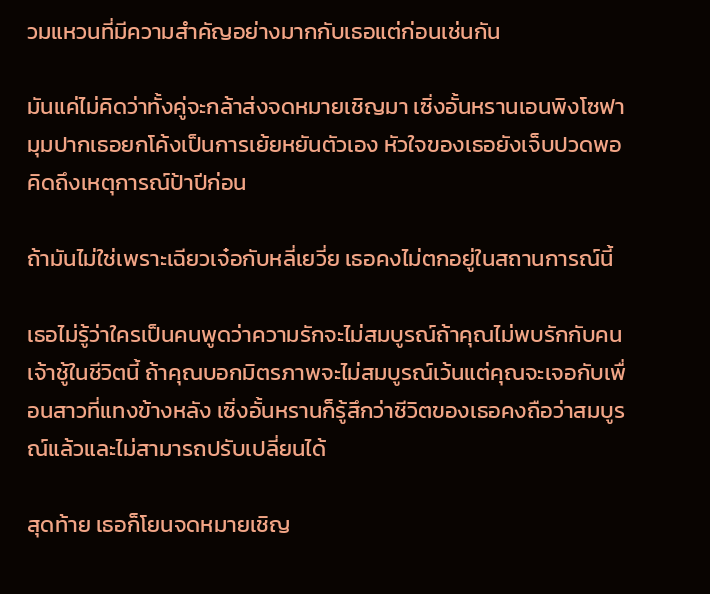วมแหวนที่มีความสำคัญอย่างมากกับเธอแต่ก่อนเช่นกัน

มันแค่ไม่คิดว่าทั้งคู่จะกล้าส่งจดหมายเชิญมา เซิ่งอั้นหรานเอนพิงโซฟา มุมปากเธอยกโค้งเป็นการเย้ยหยันตัวเอง หัวใจของเธอยังเจ็บปวดพอคิดถึงเหตุการณ์ป้าปีก่อน

ถ้ามันไม่ใช่เพราะเฉียวเจ๋อกับหลี่เยวี่ย เธอคงไม่ตกอยู่ในสถานการณ์นี้

เธอไม่รู้ว่าใครเป็นคนพูดว่าความรักจะไม่สมบูรณ์ถ้าคุณไม่พบรักกับคนเจ้าชู้ในชีวิตนี้ ถ้าคุณบอกมิตรภาพจะไม่สมบูรณ์เว้นแต่คุณจะเจอกับเพื่อนสาวที่แทงข้างหลัง เซิ่งอั้นหรานก็รู้สึกว่าชีวิตของเธอคงถือว่าสมบูรณ์แล้วและไม่สามารถปรับเปลี่ยนได้

สุดท้าย เธอก็โยนจดหมายเชิญ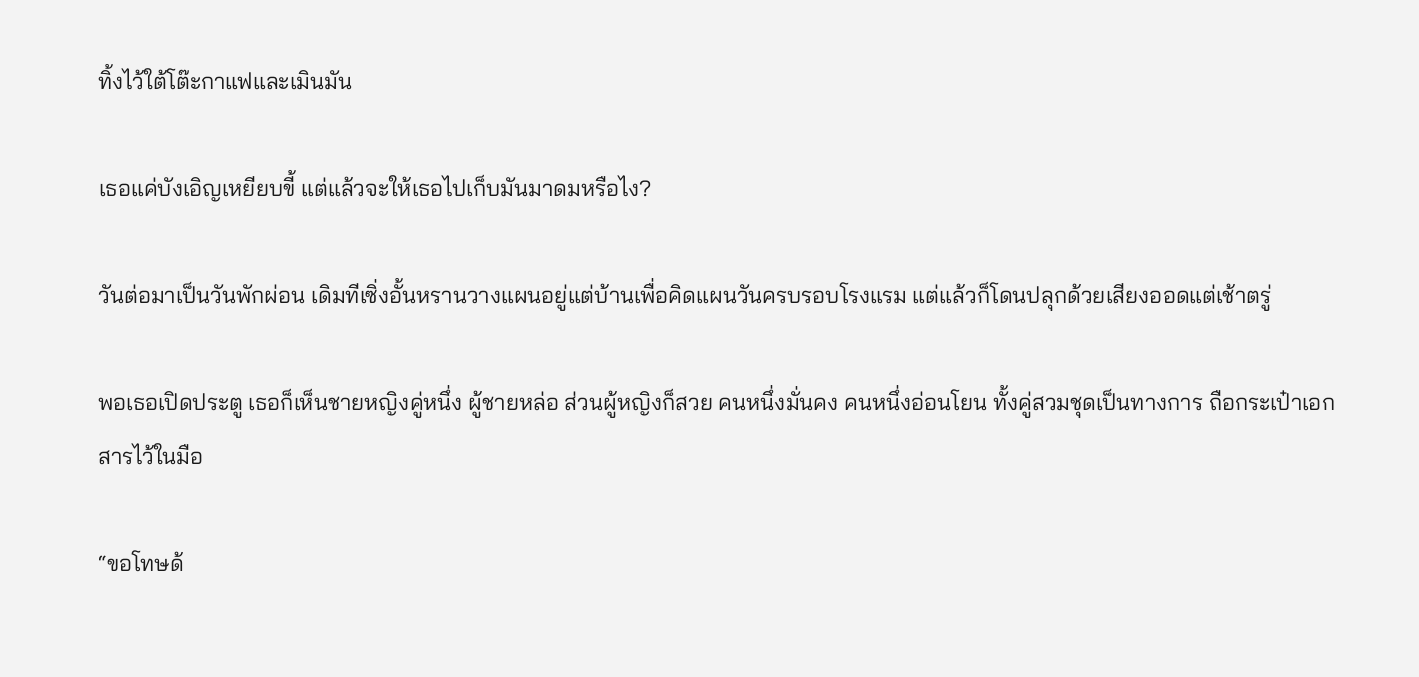ทิ้งไว้ใต้โต๊ะกาแฟและเมินมัน

เธอแค่บังเอิญเหยียบขี้ แต่แล้วจะให้เธอไปเก็บมันมาดมหรือไง?

วันต่อมาเป็นวันพักผ่อน เดิมทีเซิ่งอั้นหรานวางแผนอยู่แต่บ้านเพื่อคิดแผนวันครบรอบโรงแรม แต่แล้วก็โดนปลุกด้วยเสียงออดแต่เช้าตรู่

พอเธอเปิดประตู เธอก็เห็นชายหญิงคู่หนึ่ง ผู้ชายหล่อ ส่วนผู้หญิงก็สวย คนหนึ่งมั่นคง คนหนึ่งอ่อนโยน ทั้งคู่สวมชุดเป็นทางการ ถือกระเป๋าเอกสารไว้ในมือ

“ขอโทษด้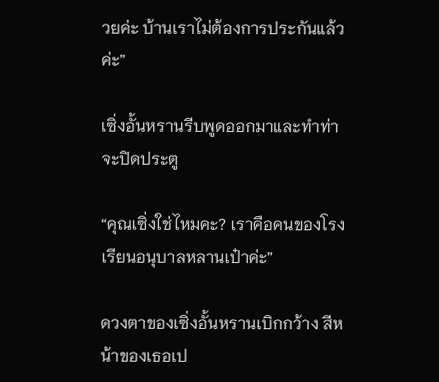วยค่ะ บ้านเราไม่ต้องการประกันแล้วค่ะ”

เซิ่งอั้นหรานรีบพูดออกมาและทำท่าจะปิดประตู

“คุณเซิ่งใช่ไหมคะ? เราคือคนของโรงเรียนอนุบาลหลานเป๋าค่ะ”

ดวงตาของเซิ่งอั้นหรานเบิกกว้าง สีหน้าของเธอเป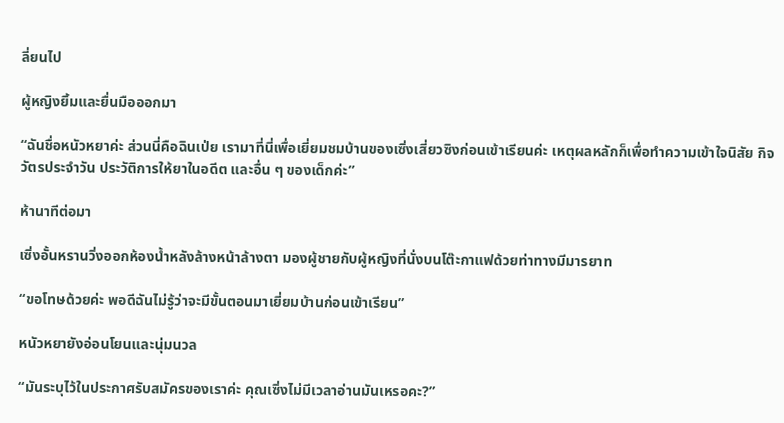ลี่ยนไป

ผู้หญิงยิ้มและยื่นมือออกมา

“ฉันชื่อหนัวหยาค่ะ ส่วนนี่คือฉินเป่ย เรามาที่นี่เพื่อเยี่ยมชมบ้านของเซิ่งเสี่ยวซิงก่อนเข้าเรียนค่ะ เหตุผลหลักก็เพื่อทำความเข้าใจนิสัย กิจวัตรประจำวัน ประวัติการให้ยาในอดีต และอื่น ๆ ของเด็กค่ะ”

ห้านาทีต่อมา

เซิ่งอั้นหรานวิ่งออกห้องน้ำหลังล้างหน้าล้างตา มองผู้ชายกับผู้หญิงที่นั่งบนโต๊ะกาแฟด้วยท่าทางมีมารยาท

“ขอโทษด้วยค่ะ พอดีฉันไม่รู้ว่าจะมีขั้นตอนมาเยี่ยมบ้านก่อนเข้าเรียน”

หนัวหยายังอ่อนโยนและนุ่มนวล

“มันระบุไว้ในประกาศรับสมัครของเราค่ะ คุณเซิ่งไม่มีเวลาอ่านมันเหรอคะ?”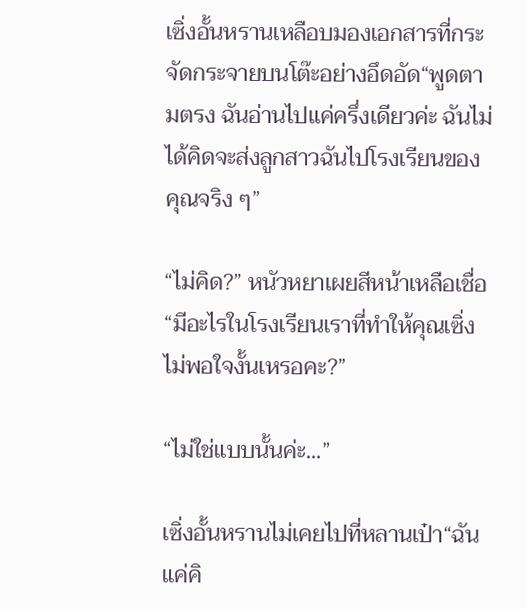เซิ่งอั้นหรานเหลือบมองเอกสารที่กระจัดกระจายบนโต๊ะอย่างอึดอัด“พูดตามตรง ฉันอ่านไปแค่ครึ่งเดียวค่ะ ฉันไม่ได้คิดจะส่งลูกสาวฉันไปโรงเรียนของคุณจริง ๆ”

“ไม่คิด?” หนัวหยาเผยสีหน้าเหลือเชื่อ“มีอะไรในโรงเรียนเราที่ทำให้คุณเซิ่งไม่พอใจงั้นเหรอคะ?”

“ไม่ใช่แบบนั้นค่ะ...”

เซิ่งอั้นหรานไม่เคยไปที่หลานเป๋า“ฉันแค่คิ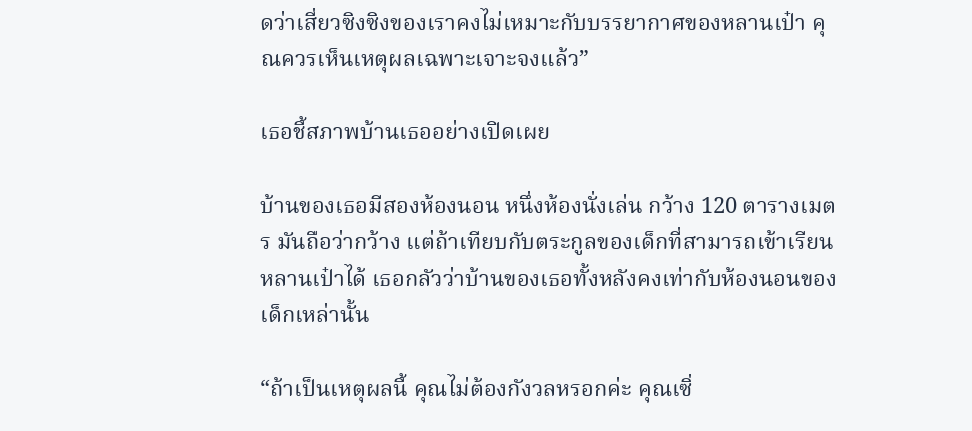ดว่าเสี่ยวซิงซิงของเราคงไม่เหมาะกับบรรยากาศของหลานเป๋า คุณควรเห็นเหตุผลเฉพาะเจาะจงแล้ว”

เธอชี้สภาพบ้านเธออย่างเปิดเผย

บ้านของเธอมีสองห้องนอน หนึ่งห้องนั่งเล่น กว้าง 120 ตารางเมตร มันถือว่ากว้าง แต่ถ้าเทียบกับตระกูลของเด็กที่สามารถเข้าเรียนหลานเป๋าได้ เธอกลัวว่าบ้านของเธอทั้งหลังคงเท่ากับห้องนอนของเด็กเหล่านั้น

“ถ้าเป็นเหตุผลนี้ คุณไม่ต้องกังวลหรอกค่ะ คุณเซิ่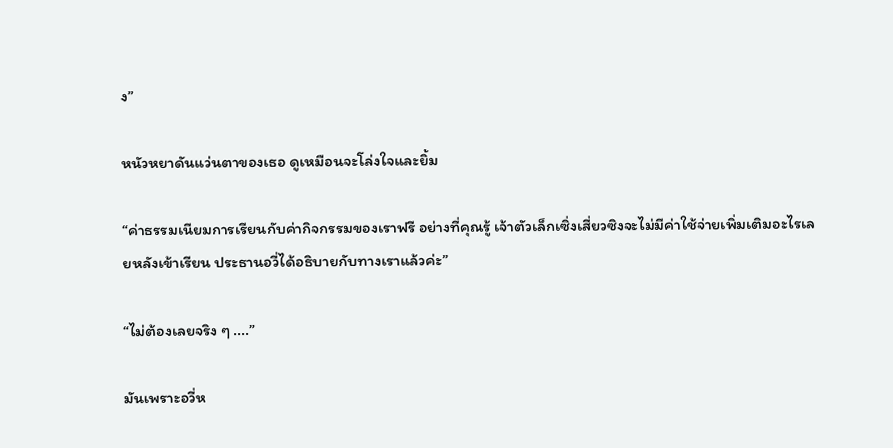ง”

หนัวหยาดันแว่นตาของเธอ ดูเหมือนจะโล่งใจและยิ้ม

“ค่าธรรมเนียมการเรียนกับค่ากิจกรรมของเราฟรี อย่างที่คุณรู้ เจ้าตัวเล็กเซิ่งเสี่ยวซิงจะไม่มีค่าใช้จ่ายเพิ่มเติมอะไรเลยหลังเข้าเรียน ประธานอวี่ได้อธิบายกับทางเราแล้วค่ะ”

“ไม่ต้องเลยจริง ๆ ....”

มันเพราะอวี่ห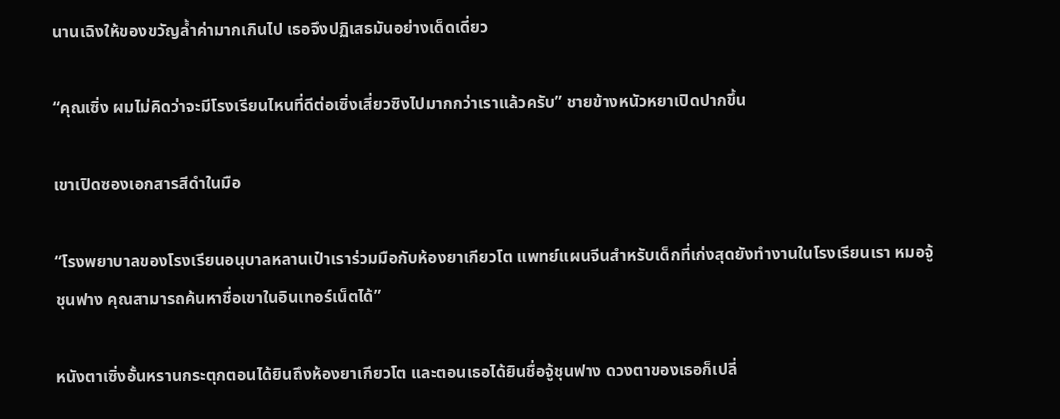นานเฉิงให้ของขวัญล้ำค่ามากเกินไป เธอจึงปฏิเสธมันอย่างเด็ดเดี่ยว

“คุณเซิ่ง ผมไม่คิดว่าจะมีโรงเรียนไหนที่ดีต่อเซิ่งเสี่ยวซิงไปมากกว่าเราแล้วครับ” ชายข้างหนัวหยาเปิดปากขึ้น

เขาเปิดซองเอกสารสีดำในมือ

“โรงพยาบาลของโรงเรียนอนุบาลหลานเป๋าเราร่วมมือกับห้องยาเกียวโต แพทย์แผนจีนสำหรับเด็กที่เก่งสุดยังทำงานในโรงเรียนเรา หมอจู้ชุนฟาง คุณสามารถค้นหาชื่อเขาในอินเทอร์เน็ตได้”

หนังตาเซิ่งอั้นหรานกระตุกตอนได้ยินถึงห้องยาเกียวโต และตอนเธอได้ยินชื่อจู้ชุนฟาง ดวงตาของเธอก็เปลี่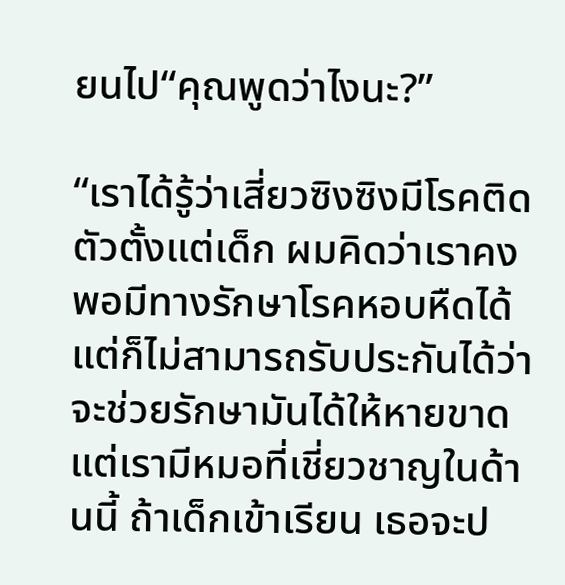ยนไป“คุณพูดว่าไงนะ?”

“เราได้รู้ว่าเสี่ยวซิงซิงมีโรคติดตัวตั้งแต่เด็ก ผมคิดว่าเราคงพอมีทางรักษาโรคหอบหืดได้ แต่ก็ไม่สามารถรับประกันได้ว่าจะช่วยรักษามันได้ให้หายขาด แต่เรามีหมอที่เชี่ยวชาญในด้านนี้ ถ้าเด็กเข้าเรียน เธอจะป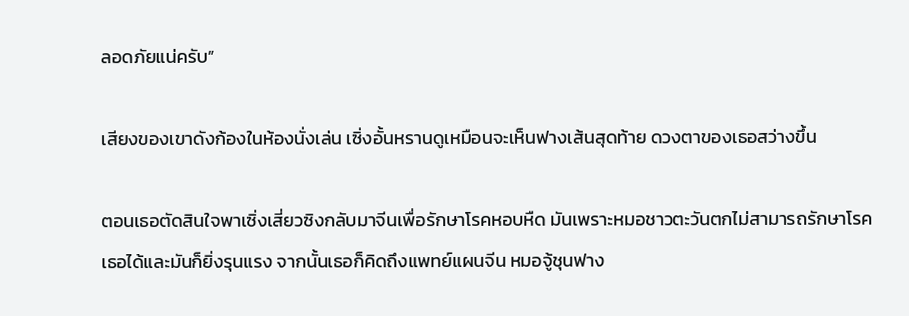ลอดภัยแน่ครับ”

เสียงของเขาดังก้องในห้องนั่งเล่น เซิ่งอั้นหรานดูเหมือนจะเห็นฟางเส้นสุดท้าย ดวงตาของเธอสว่างขึ้น

ตอนเธอตัดสินใจพาเซิ่งเสี่ยวซิงกลับมาจีนเพื่อรักษาโรคหอบหืด มันเพราะหมอชาวตะวันตกไม่สามารถรักษาโรคเธอได้และมันก็ยิ่งรุนแรง จากนั้นเธอก็คิดถึงแพทย์แผนจีน หมอจู้ชุนฟาง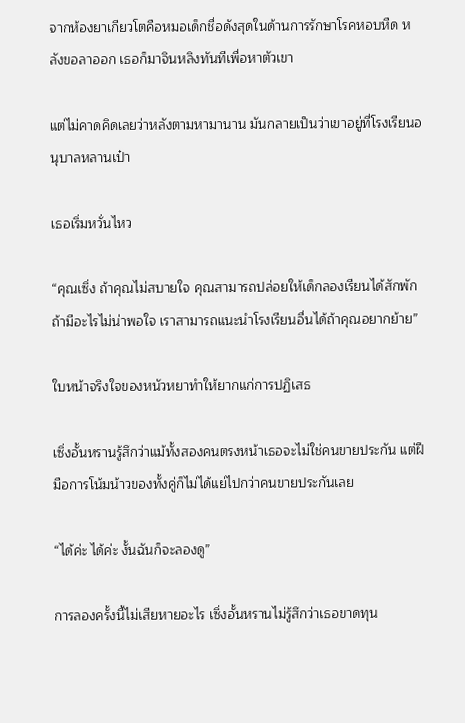จากห้องยาเกียวโตคือหมอเด็กชื่อดังสุดในด้านการรักษาโรคหอบหืด หลังขอลาออก เธอก็มาจินหลิงทันทีเพื่อหาตัวเขา

แต่ไม่คาดคิดเลยว่าหลังตามหามานาน มันกลายเป็นว่าเขาอยู่ที่โรงเรียนอนุบาลหลานเป๋า

เธอเริ่มหวั่นไหว

“คุณเซิ่ง ถ้าคุณไม่สบายใจ คุณสามารถปล่อยให้เด็กลองเรียนได้สักพัก ถ้ามีอะไรไม่น่าพอใจ เราสามารถแนะนำโรงเรียนอื่นได้ถ้าคุณอยากย้าย”

ใบหน้าจริงใจของหนัวหยาทำให้ยากแก่การปฏิเสธ

เซิ่งอั้นหรานรู้สึกว่าแม้ทั้งสองคนตรงหน้าเธอจะไม่ใช่คนขายประกัน แต่ฝีมือการโน้มน้าวของทั้งคู่ก็ไม่ได้แย่ไปกว่าคนขายประกันเลย

“ได้ค่ะ ได้ค่ะ งั้นฉันก็จะลองดู”

การลองครั้งนี้ไม่เสียหายอะไร เซิ่งอั้นหรานไม่รู้สึกว่าเธอขาดทุน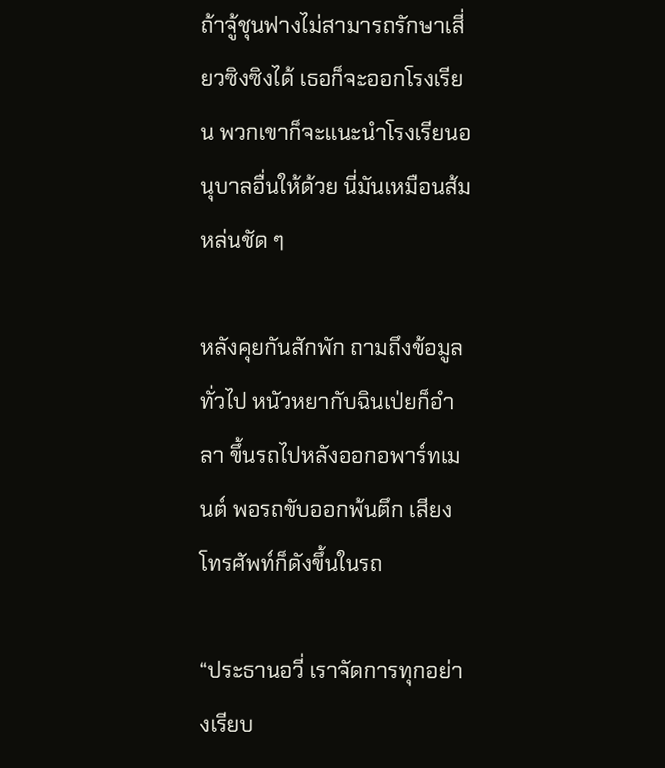ถ้าจู้ชุนฟางไม่สามารถรักษาเสี่ยวซิงซิงได้ เธอก็จะออกโรงเรียน พวกเขาก็จะแนะนำโรงเรียนอนุบาลอื่นให้ด้วย นี่มันเหมือนส้มหล่นชัด ๆ

หลังคุยกันสักพัก ถามถึงข้อมูลทั่วไป หนัวหยากับฉินเป่ยก็อำลา ขึ้นรถไปหลังออกอพาร์ทเมนต์ พอรถขับออกพ้นตึก เสียงโทรศัพท์ก็ดังขึ้นในรถ

“ประธานอวี่ เราจัดการทุกอย่างเรียบ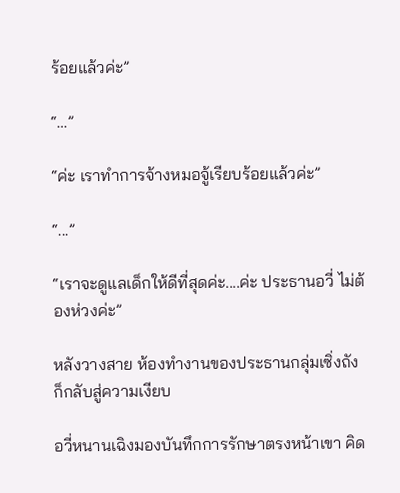ร้อยแล้วค่ะ”

“…”

“ค่ะ เราทำการจ้างหมอจู้เรียบร้อยแล้วค่ะ”

“...”

“เราจะดูแลเด็กให้ดีที่สุดค่ะ....ค่ะ ประธานอวี่ ไม่ต้องห่วงค่ะ”

หลังวางสาย ห้องทำงานของประธานกลุ่มเซิ่งถังก็กลับสู่ความเงียบ

อวี่หนานเฉิงมองบันทึกการรักษาตรงหน้าเขา คิด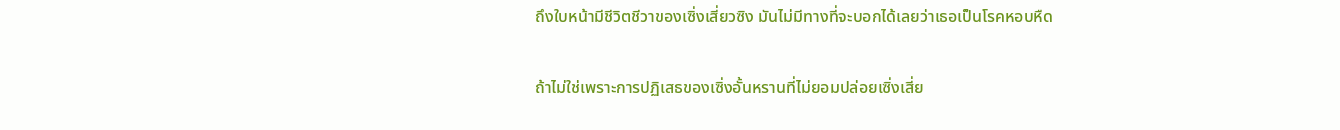ถึงใบหน้ามีชีวิตชีวาของเซิ่งเสี่ยวซิง มันไม่มีทางที่จะบอกได้เลยว่าเธอเป็นโรคหอบหืด

ถ้าไม่ใช่เพราะการปฏิเสธของเซิ่งอั้นหรานที่ไม่ยอมปล่อยเซิ่งเสี่ย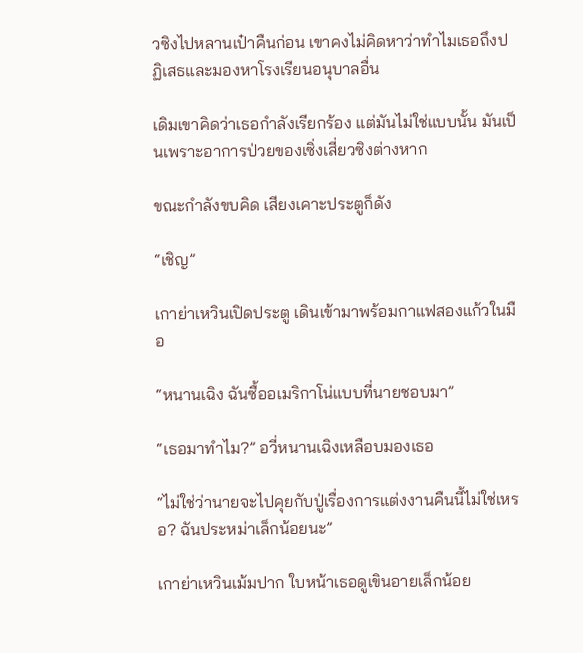วซิงไปหลานเป๋าคืนก่อน เขาคงไม่คิดหาว่าทำไมเธอถึงปฏิเสธและมองหาโรงเรียนอนุบาลอื่น

เดิมเขาคิดว่าเธอกำลังเรียกร้อง แต่มันไม่ใช่แบบนั้น มันเป็นเพราะอาการป่วยของเซิ่งเสี่ยวซิงต่างหาก

ขณะกำลังขบคิด เสียงเคาะประตูก็ดัง

“เชิญ”

เกาย่าเหวินเปิดประตู เดินเข้ามาพร้อมกาแฟสองแก้วในมือ

“หนานเฉิง ฉันซื้ออเมริกาโน่แบบที่นายชอบมา”

“เธอมาทำไม?” อวี่หนานเฉิงเหลือบมองเธอ

“ไม่ใช่ว่านายจะไปคุยกับปู่เรื่องการแต่งงานคืนนี้ไม่ใช่เหรอ? ฉันประหม่าเล็กน้อยนะ”

เกาย่าเหวินเม้มปาก ใบหน้าเธอดูเขินอายเล็กน้อย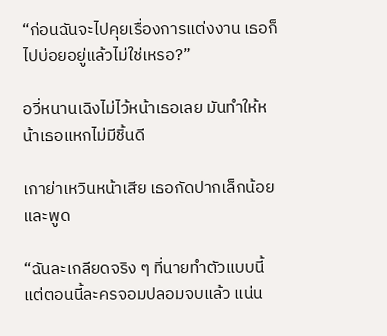“ก่อนฉันจะไปคุยเรื่องการแต่งงาน เธอก็ไปบ่อยอยู่แล้วไม่ใช่เหรอ?”

อวี่หนานเฉิงไม่ไว้หน้าเธอเลย มันทำให้หน้าเธอแหกไม่มีชิ้นดี

เกาย่าเหวินหน้าเสีย เธอกัดปากเล็กน้อยและพูด

“ฉันละเกลียดจริง ๆ ที่นายทำตัวแบบนี้ แต่ตอนนี้ละครจอมปลอมจบแล้ว แน่น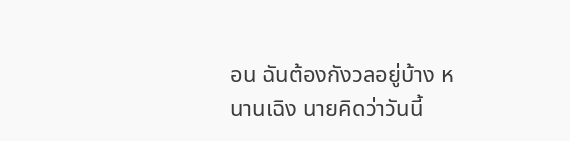อน ฉันต้องกังวลอยู่บ้าง หนานเฉิง นายคิดว่าวันนี้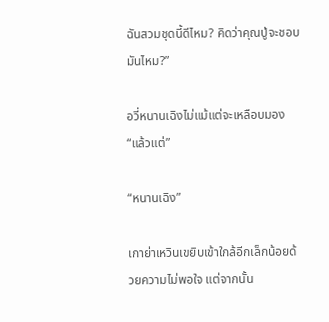ฉันสวมชุดนี้ดีไหม? คิดว่าคุณปู่จะชอบมันไหม?”

อวี่หนานเฉิงไม่แม้แต่จะเหลือบมอง“แล้วแต่”

“หนานเฉิง”

เกาย่าเหวินเขยิบเข้าใกล้อีกเล็กน้อยด้วยความไม่พอใจ แต่จากนั้น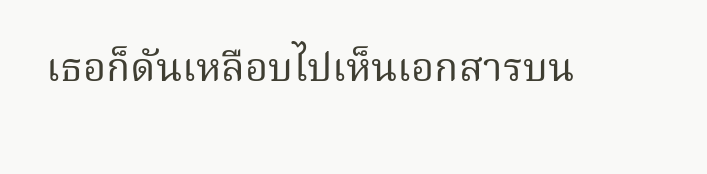เธอก็ดันเหลือบไปเห็นเอกสารบน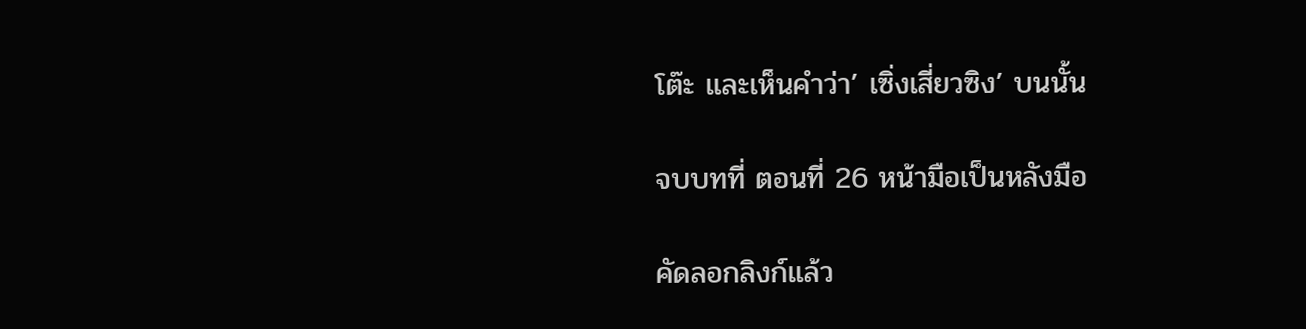โต๊ะ และเห็นคำว่า’ เซิ่งเสี่ยวซิง’ บนนั้น

จบบทที่ ตอนที่ 26 หน้ามือเป็นหลังมือ

คัดลอกลิงก์แล้ว